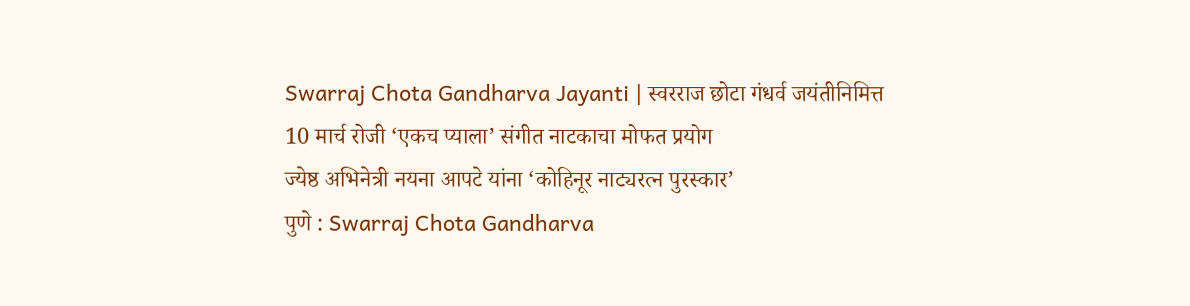Swarraj Chota Gandharva Jayanti | स्वरराज छोटा गंधर्व जयंतीनिमित्त 10 मार्च रोजी ‘एकच प्याला’ संगीत नाटकाचा मोफत प्रयोग
ज्येष्ठ अभिनेत्री नयना आपटे यांना ‘कोहिनूर नाट्यरत्न पुरस्कार’
पुणे : Swarraj Chota Gandharva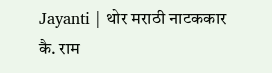Jayanti | थोर मराठी नाटककार कै. राम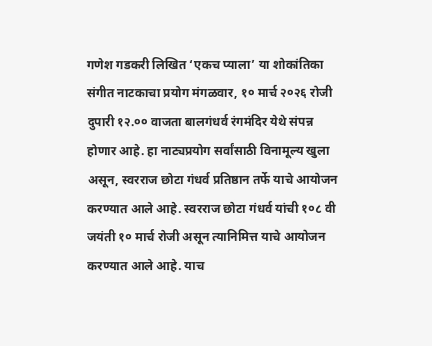गणेश गडकरी लिखित ‘एकच प्याला’ या शोकांतिका संगीत नाटकाचा प्रयोग मंगळवार, १० मार्च २०२६ रोजी दुपारी १२.०० वाजता बालगंधर्व रंगमंदिर येथे संपन्न होणार आहे. हा नाट्यप्रयोग सर्वांसाठी विनामूल्य खुला असून, स्वरराज छोटा गंधर्व प्रतिष्ठान तर्फे याचे आयोजन करण्यात आले आहे. स्वरराज छोटा गंधर्व यांची १०८ वी जयंती १० मार्च रोजी असून त्यानिमित्त याचे आयोजन करण्यात आले आहे. याच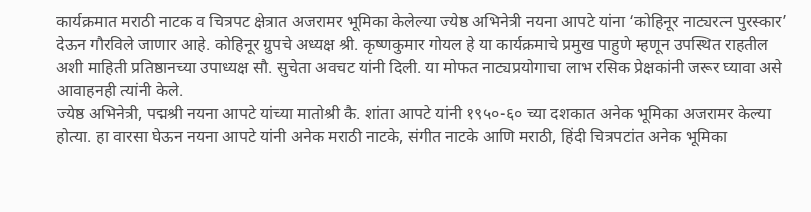कार्यक्रमात मराठी नाटक व चित्रपट क्षेत्रात अजरामर भूमिका केलेल्या ज्येष्ठ अभिनेत्री नयना आपटे यांना ‘कोहिनूर नाट्यरत्न पुरस्कार’ देऊन गौरविले जाणार आहे. कोहिनूर ग्रुपचे अध्यक्ष श्री. कृष्णकुमार गोयल हे या कार्यक्रमाचे प्रमुख पाहुणे म्हणून उपस्थित राहतील अशी माहिती प्रतिष्ठानच्या उपाध्यक्ष सौ. सुचेता अवचट यांनी दिली. या मोफत नाट्यप्रयोगाचा लाभ रसिक प्रेक्षकांनी जरूर घ्यावा असे आवाहनही त्यांनी केले.
ज्येष्ठ अभिनेत्री, पद्मश्री नयना आपटे यांच्या मातोश्री कै. शांता आपटे यांनी १९५०-६० च्या दशकात अनेक भूमिका अजरामर केल्या होत्या. हा वारसा घेऊन नयना आपटे यांनी अनेक मराठी नाटके, संगीत नाटके आणि मराठी, हिंदी चित्रपटांत अनेक भूमिका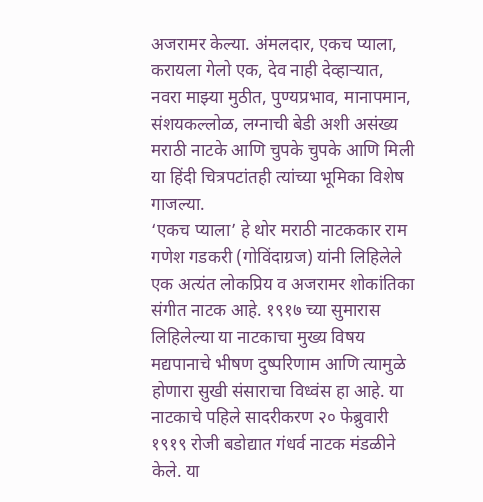अजरामर केल्या. अंमलदार, एकच प्याला, करायला गेलो एक, देव नाही देव्हाऱ्यात, नवरा माझ्या मुठीत, पुण्यप्रभाव, मानापमान, संशयकल्लोळ, लग्नाची बेडी अशी असंख्य मराठी नाटके आणि चुपके चुपके आणि मिली या हिंदी चित्रपटांतही त्यांच्या भूमिका विशेष गाजल्या.
‘एकच प्याला’ हे थोर मराठी नाटककार राम गणेश गडकरी (गोविंदाग्रज) यांनी लिहिलेले एक अत्यंत लोकप्रिय व अजरामर शोकांतिका संगीत नाटक आहे. १९१७ च्या सुमारास लिहिलेल्या या नाटकाचा मुख्य विषय मद्यपानाचे भीषण दुष्परिणाम आणि त्यामुळे होणारा सुखी संसाराचा विध्वंस हा आहे. या नाटकाचे पहिले सादरीकरण २० फेब्रुवारी १९१९ रोजी बडोद्यात गंधर्व नाटक मंडळीने केले. या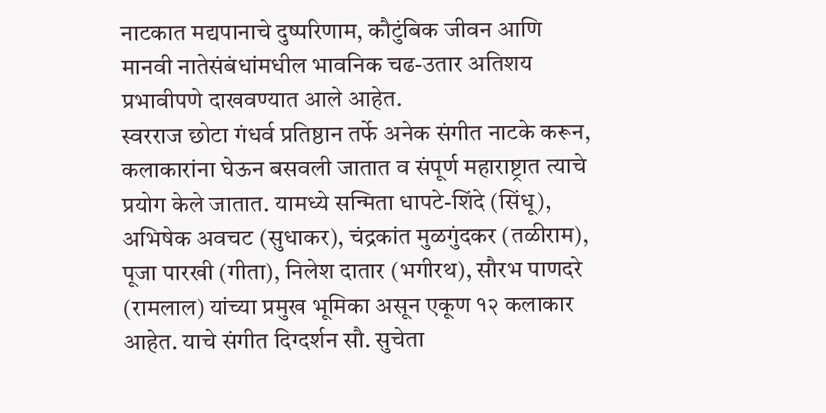नाटकात मद्यपानाचे दुष्परिणाम, कौटुंबिक जीवन आणि मानवी नातेसंबंधांमधील भावनिक चढ-उतार अतिशय प्रभावीपणे दाखवण्यात आले आहेत.
स्वरराज छोटा गंधर्व प्रतिष्ठान तर्फे अनेक संगीत नाटके करून, कलाकारांना घेऊन बसवली जातात व संपूर्ण महाराष्ट्रात त्याचे प्रयोग केले जातात. यामध्ये सन्मिता धापटे-शिंदे (सिंधू), अभिषेक अवचट (सुधाकर), चंद्रकांत मुळगुंदकर (तळीराम), पूजा पारखी (गीता), निलेश दातार (भगीरथ), सौरभ पाणदरे (रामलाल) यांच्या प्रमुख भूमिका असून एकूण १२ कलाकार आहेत. याचे संगीत दिग्दर्शन सौ. सुचेता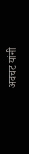अवचट यांनी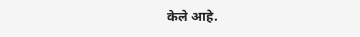केले आहे.